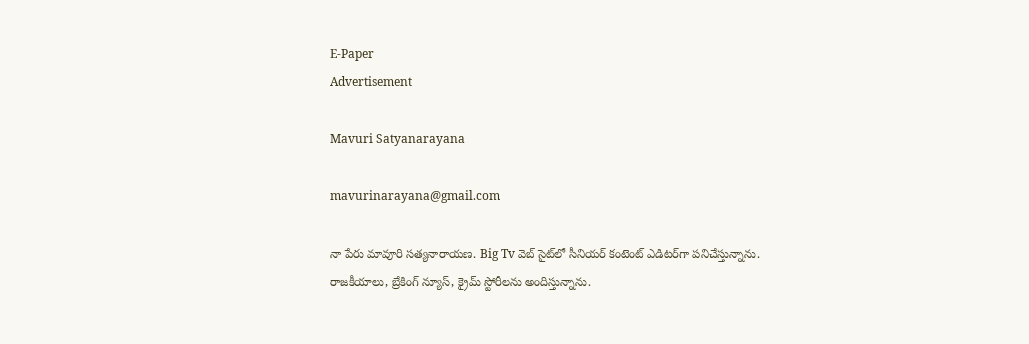E-Paper
Advertisement

Mavuri Satyanarayana

mavurinarayana@gmail.com

నా పేరు మావూరి సత్యనారాయణ. Big Tv వెబ్ సైట్‌లో సీనియర్ కంటెంట్ ఎడిటర్‌గా పనిచేస్తున్నాను. రాజకీయాలు, బ్రేకింగ్ న్యూస్, క్రైమ్ స్టోరీలను అందిస్తున్నాను.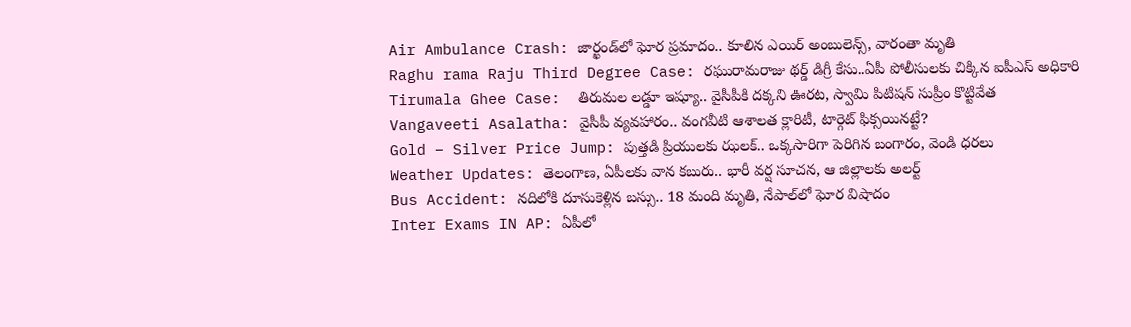Air Ambulance Crash: జార్ఖండ్‌‌లో ఘోర ప్రమాదం.. కూలిన ఎయిర్ అంబులెన్స్, వారంతా మృతి
Raghu rama Raju Third Degree Case: రఘురామరాజు థర్డ్ డిగ్రీ కేసు..ఏపీ పోలీసులకు చిక్కిన ఐపీఎస్ అధికారి
Tirumala Ghee Case:  తిరుమల లడ్డూ ఇష్యూ.. వైసీపీకి దక్కని ఊరట, స్వామి పిటిషన్ సుప్రీం కొట్టివేత
Vangaveeti Asalatha: వైసీపీ వ్యవహారం.. వంగవీటి ఆశాలత క్లారిటీ, టార్గెట్ ఫిక్సయినట్టే?
Gold – Silver Price Jump: పుత్తడి ప్రియులకు ఝలక్.. ఒక్కసారిగా పెరిగిన బంగారం, వెండి ధరలు
Weather Updates: తెలంగాణ, ఏపీలకు వాన కబురు.. భారీ వర్ష సూచన, ఆ జిల్లాలకు అలర్ట్
Bus Accident: నదిలోకి దూసుకెళ్లిన బస్సు.. 18 మంది మృతి, నేపాల్‌లో ఘోర విషాదం
Inter Exams IN AP: ఏపీలో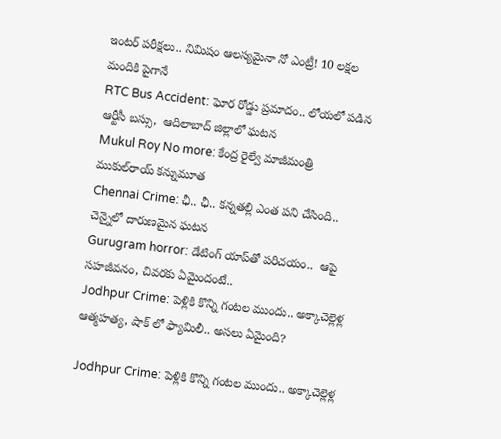ఇంటర్ పరీక్షలు.. నిమిషం ఆలస్యమైనా నో ఎంట్రీ! 10 లక్షల మందికి పైగానే
RTC Bus Accident: ఘోర రోడ్డు ప్రమాదం.. లోయలో పడిన ఆర్టీసీ బస్సు,  ఆదిలాబాద్ జిల్లాలో ఘటన
Mukul Roy No more: కేంద్ర రైల్వే మాజీమంత్రి ముకుల్‌రాయ్ కన్నుమూత
Chennai Crime: ఛీ.. ఛీ.. కన్నతల్లి ఎంత పని చేసింది.. చెన్నైలో దారుణమైన ఘటన
Gurugram horror: డేటింగ్ యాప్‌తో పరిచయం..  ఆపై సహజీవనం, చివరకు ఏమైందంటే..
Jodhpur Crime: పెళ్లికి కొన్ని గంటల ముందు.. అక్కాచెల్లెళ్ల ఆత్మహత్య, షాక్ లో ఫ్యామిలీ.. అసలు ఏమైంది?

Jodhpur Crime: పెళ్లికి కొన్ని గంటల ముందు.. అక్కాచెల్లెళ్ల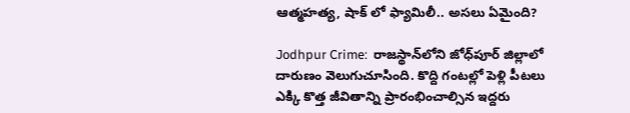ఆత్మహత్య, షాక్ లో ఫ్యామిలీ.. అసలు ఏమైంది?

Jodhpur Crime:  రాజస్థాన్‌లోని జోధ్‌పూర్ జిల్లాలో దారుణం వెలుగుచూసింది. కొద్ది గంటల్లో పెళ్లి పీటలు ఎక్కి కొత్త జీవితాన్ని ప్రారంభించాల్సిన ఇద్దరు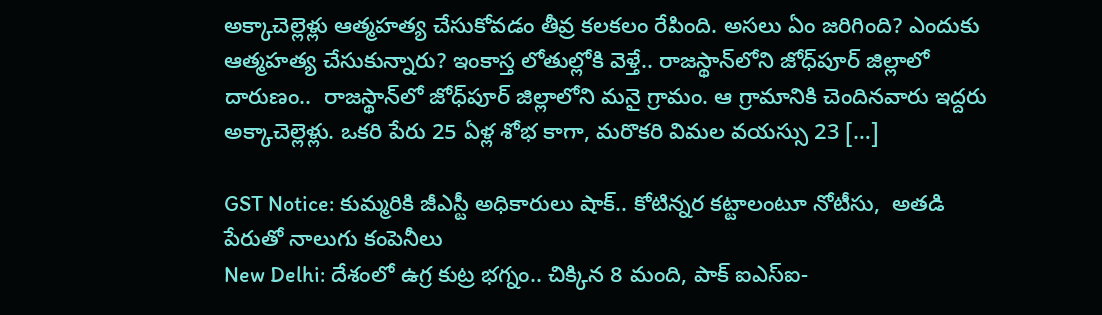అక్కాచెల్లెళ్లు ఆత్మహత్య చేసుకోవడం తీవ్ర కలకలం రేపింది. అసలు ఏం జరిగింది? ఎందుకు ఆత్మహత్య చేసుకున్నారు? ఇంకాస్త లోతుల్లోకి వెళ్తే.. రాజస్థాన్‌లోని జోధ్‌పూర్ జిల్లాలో దారుణం..  రాజస్థాన్‌లో జోధ్‌పూర్‌ జిల్లాలోని మనై గ్రామం. ఆ గ్రామానికి చెందినవారు ఇద్దరు అక్కాచెల్లెళ్లు. ఒకరి పేరు 25 ఏళ్ల శోభ కాగా, మరొకరి విమల వయస్సు 23 […]

GST Notice: కుమ్మరికి జీఎస్టీ అధికారులు షాక్.. కోటిన్నర కట్టాలంటూ నోటీసు,  అతడి పేరుతో నాలుగు కంపెనీలు
New Delhi: దేశంలో ఉగ్ర కుట్ర భగ్నం.. చిక్కిన 8 మంది, పాక్ ఐఎస్ఐ-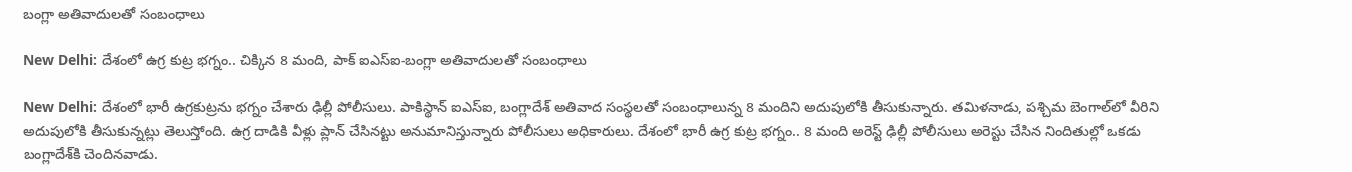బంగ్లా అతివాదులతో సంబంధాలు

New Delhi: దేశంలో ఉగ్ర కుట్ర భగ్నం.. చిక్కిన 8 మంది, పాక్ ఐఎస్ఐ-బంగ్లా అతివాదులతో సంబంధాలు

New Delhi: దేశంలో భారీ ఉగ్రకుట్రను భగ్నం చేశారు ఢిల్లీ పోలీసులు. పాకిస్థాన్ ఐఎస్ఐ‌, బంగ్లాదేశ్ అతివాద సంస్థలతో సంబంధాలున్న 8 మందిని అదుపులోకి తీసుకున్నారు. తమిళనాడు, పశ్చిమ బెంగాల్‌లో వీరిని అదుపులోకి తీసుకున్నట్లు తెలుస్తోంది. ఉగ్ర దాడికి వీళ్లు ప్లాన్ చేసినట్టు అనుమానిస్తున్నారు పోలీసులు అధికారులు. దేశంలో భారీ ఉగ్ర కుట్ర భగ్నం.. 8 మంది అరెస్ట్ ఢిల్లీ పోలీసులు అరెస్టు చేసిన నిందితుల్లో ఒకడు బంగ్లాదేశ్‌కి చెందినవాడు.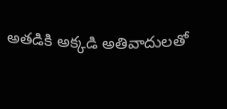అతడికి అక్కడి అతివాదులతో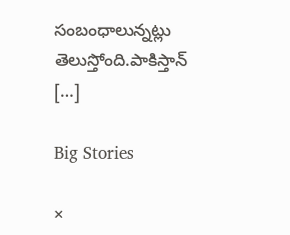సంబంధాలున్నట్లు తెలుస్తోంది.పాకిస్తాన్ […]

Big Stories

×